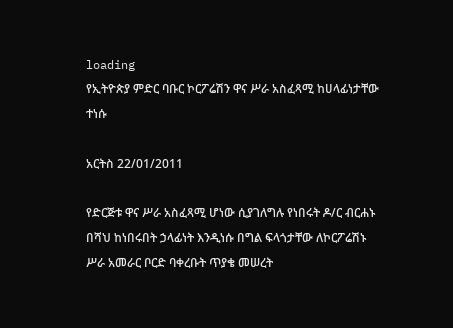loading
የኢትዮጵያ ምድር ባቡር ኮርፖሬሽን ዋና ሥራ አስፈጻሚ ከሀላፊነታቸው ተነሱ

አርትስ 22/01/2011

የድርጅቱ ዋና ሥራ አስፈጻሚ ሆነው ሲያገለግሉ የነበሩት ዶ/ር ብርሐኑ በሻህ ከነበሩበት ኃላፊነት እንዲነሱ በግል ፍላጎታቸው ለኮርፖሬሽኑ ሥራ አመራር ቦርድ ባቀረቡት ጥያቄ መሠረት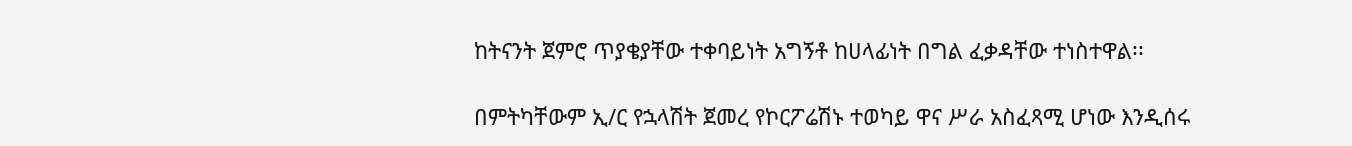ከትናንት ጀምሮ ጥያቄያቸው ተቀባይነት አግኝቶ ከሀላፊነት በግል ፈቃዳቸው ተነስተዋል፡፡

በምትካቸውም ኢ/ር የኋላሽት ጀመረ የኮርፖሬሽኑ ተወካይ ዋና ሥራ አስፈጻሚ ሆነው እንዲሰሩ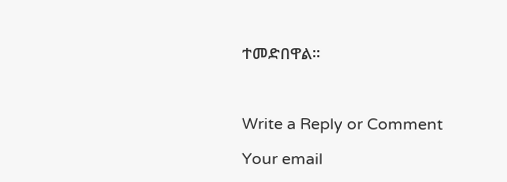ተመድበዋል፡፡



Write a Reply or Comment

Your email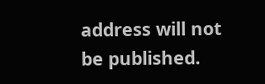address will not be published.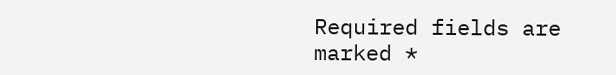Required fields are marked *